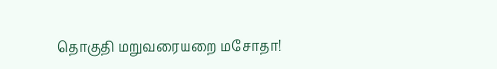தொகுதி மறுவரையறை மசோதா!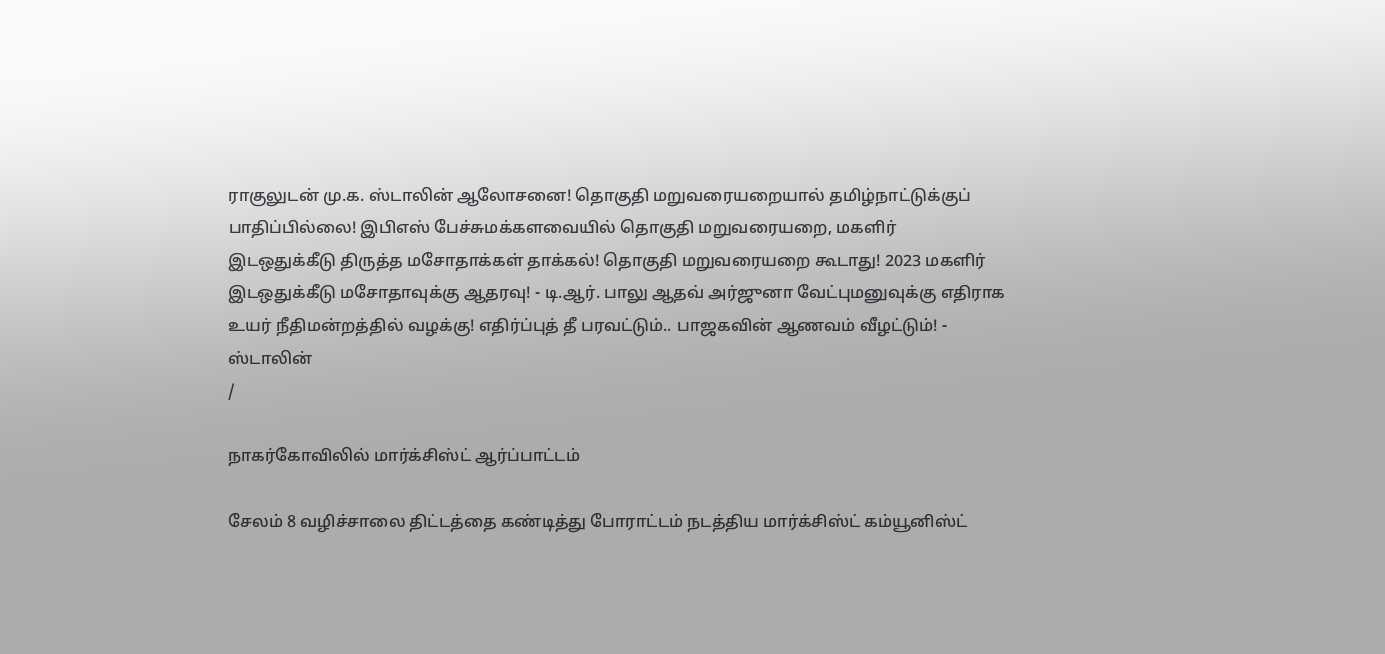ராகுலுடன் மு.க. ஸ்டாலின் ஆலோசனை! தொகுதி மறுவரையறையால் தமிழ்நாட்டுக்குப் பாதிப்பில்லை! இபிஎஸ் பேச்சுமக்களவையில் தொகுதி மறுவரையறை, மகளிர் இடஒதுக்கீடு திருத்த மசோதாக்கள் தாக்கல்! தொகுதி மறுவரையறை கூடாது! 2023 மகளிர் இடஒதுக்கீடு மசோதாவுக்கு ஆதரவு! - டி.ஆர். பாலு ஆதவ் அர்ஜுனா வேட்புமனுவுக்கு எதிராக உயர் நீதிமன்றத்தில் வழக்கு! எதிர்ப்புத் தீ பரவட்டும்.. பாஜகவின் ஆணவம் வீழட்டும்! - ஸ்டாலின்
/

நாகர்கோவிலில் மார்க்சிஸ்ட் ஆர்ப்பாட்டம்

சேலம் 8 வழிச்சாலை திட்டத்தை கண்டித்து போராட்டம் நடத்திய மார்க்சிஸ்ட் கம்யூனிஸ்ட்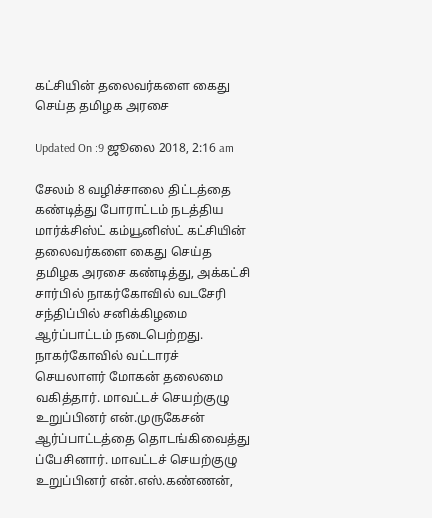கட்சியின் தலைவர்களை கைது செய்த தமிழக அரசை

Updated On :9 ஜூலை 2018, 2:16 am

சேலம் 8 வழிச்சாலை திட்டத்தை கண்டித்து போராட்டம் நடத்திய மார்க்சிஸ்ட் கம்யூனிஸ்ட் கட்சியின் தலைவர்களை கைது செய்த தமிழக அரசை கண்டித்து, அக்கட்சி சார்பில் நாகர்கோவில் வடசேரி சந்திப்பில் சனிக்கிழமை ஆர்ப்பாட்டம் நடைபெற்றது.
நாகர்கோவில் வட்டாரச் செயலாளர் மோகன் தலைமை வகித்தார். மாவட்டச் செயற்குழு உறுப்பினர் என்.முருகேசன் ஆர்ப்பாட்டத்தை தொடங்கிவைத்து ப்பேசினார். மாவட்டச் செயற்குழு உறுப்பினர் என்.எஸ்.கண்ணன்,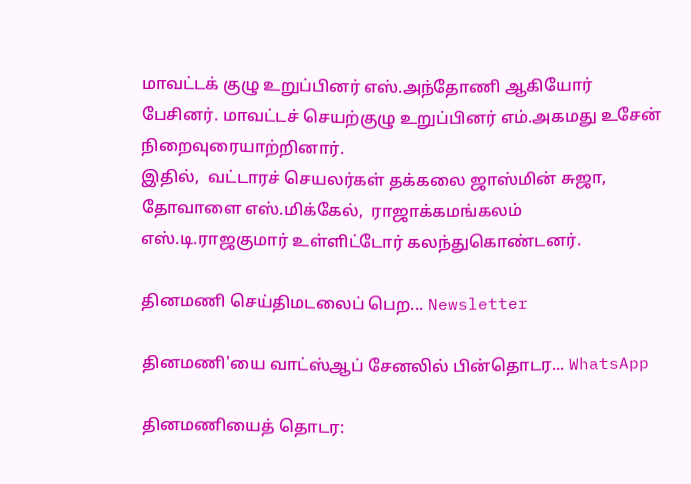மாவட்டக் குழு உறுப்பினர் எஸ்.அந்தோணி ஆகியோர் பேசினர். மாவட்டச் செயற்குழு உறுப்பினர் எம்.அகமது உசேன் நிறைவுரையாற்றினார்.
இதில்,  வட்டாரச் செயலர்கள் தக்கலை ஜாஸ்மின் சுஜா, தோவாளை எஸ்.மிக்கேல்,  ராஜாக்கமங்கலம் எஸ்.டி.ராஜகுமார் உள்ளிட்டோர் கலந்துகொண்டனர்.

தினமணி செய்திமடலைப் பெற... Newsletter

தினமணி'யை வாட்ஸ்ஆப் சேனலில் பின்தொடர... WhatsApp

தினமணியைத் தொடர: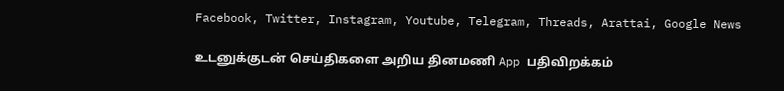Facebook, Twitter, Instagram, Youtube, Telegram, Threads, Arattai, Google News

உடனுக்குடன் செய்திகளை அறிய தினமணி App பதிவிறக்கம்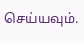செய்யவும்.